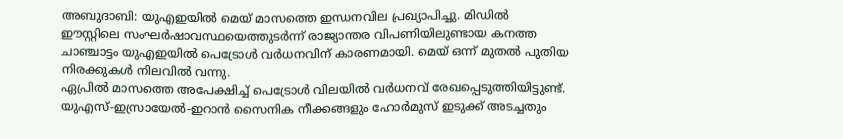അബുദാബി: യുഎഇയിൽ മെയ് മാസത്തെ ഇന്ധനവില പ്രഖ്യാപിച്ചു. മിഡിൽ ഈസ്റ്റിലെ സംഘർഷാവസ്ഥയെത്തുടർന്ന് രാജ്യാന്തര വിപണിയിലുണ്ടായ കനത്ത ചാഞ്ചാട്ടം യുഎഇയിൽ പെട്രോൾ വർധനവിന് കാരണമായി. മെയ് ഒന്ന് മുതൽ പുതിയ നിരക്കുകൾ നിലവിൽ വന്നു.
ഏപ്രിൽ മാസത്തെ അപേക്ഷിച്ച് പെട്രോൾ വിലയിൽ വർധനവ് രേഖപ്പെടുത്തിയിട്ടുണ്ട്. യുഎസ്-ഇസ്രായേൽ-ഇറാൻ സൈനിക നീക്കങ്ങളും ഹോർമുസ് ഇടുക്ക് അടച്ചതും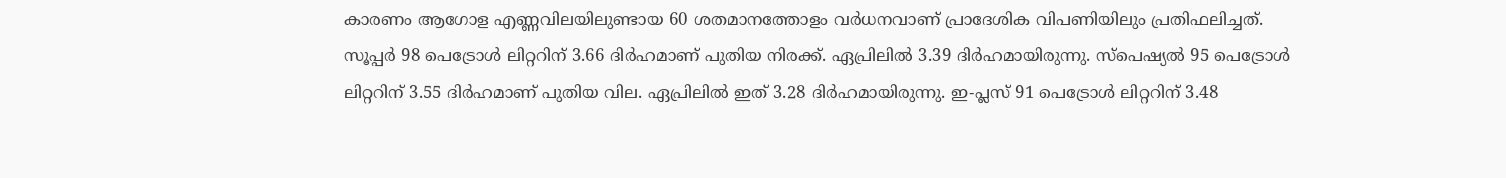കാരണം ആഗോള എണ്ണവിലയിലുണ്ടായ 60 ശതമാനത്തോളം വർധനവാണ് പ്രാദേശിക വിപണിയിലും പ്രതിഫലിച്ചത്.
സൂപ്പർ 98 പെട്രോൾ ലിറ്ററിന് 3.66 ദിർഹമാണ് പുതിയ നിരക്ക്. ഏപ്രിലിൽ 3.39 ദിർഹമായിരുന്നു. സ്പെഷ്യൽ 95 പെട്രോൾ ലിറ്ററിന് 3.55 ദിർഹമാണ് പുതിയ വില. ഏപ്രിലിൽ ഇത് 3.28 ദിർഹമായിരുന്നു. ഇ-പ്ലസ് 91 പെട്രോൾ ലിറ്ററിന് 3.48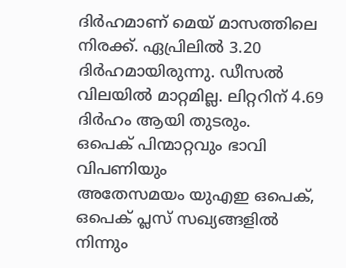ദിർഹമാണ് മെയ് മാസത്തിലെ നിരക്ക്. ഏപ്രിലിൽ 3.20 ദിർഹമായിരുന്നു. ഡീസൽ വിലയിൽ മാറ്റമില്ല. ലിറ്ററിന് 4.69 ദിർഹം ആയി തുടരും.
ഒപെക് പിന്മാറ്റവും ഭാവി വിപണിയും
അതേസമയം യുഎഇ ഒപെക്, ഒപെക് പ്ലസ് സഖ്യങ്ങളിൽ നിന്നും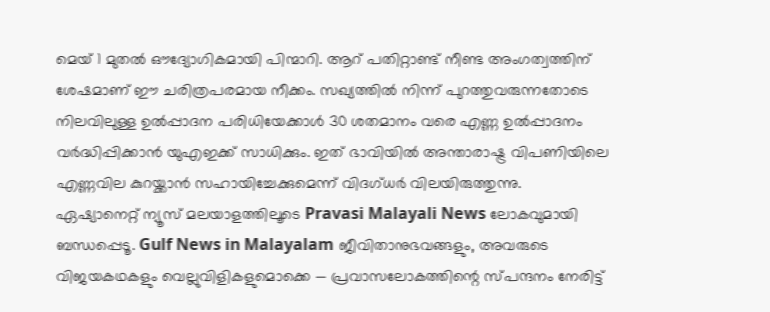മെയ് 1 മുതൽ ഔദ്യോഗികമായി പിന്മാറി. ആറ് പതിറ്റാണ്ട് നീണ്ട അംഗത്വത്തിന് ശേഷമാണ് ഈ ചരിത്രപരമായ നീക്കം. സഖ്യത്തിൽ നിന്ന് പുറത്തുവരുന്നതോടെ നിലവിലുള്ള ഉൽപ്പാദന പരിധിയേക്കാൾ 30 ശതമാനം വരെ എണ്ണ ഉൽപ്പാദനം വർദ്ധിപ്പിക്കാൻ യുഎഇക്ക് സാധിക്കും. ഇത് ഭാവിയിൽ അന്താരാഷ്ട്ര വിപണിയിലെ എണ്ണവില കുറയ്ക്കാൻ സഹായിച്ചേക്കുമെന്ന് വിദഗ്ധർ വിലയിരുത്തുന്നു.
ഏഷ്യാനെറ്റ് ന്യൂസ് മലയാളത്തിലൂടെ Pravasi Malayali News ലോകവുമായി ബന്ധപ്പെടൂ. Gulf News in Malayalam ജീവിതാനുഭവങ്ങളും, അവരുടെ വിജയകഥകളും വെല്ലുവിളികളുമൊക്കെ — പ്രവാസലോകത്തിന്റെ സ്പന്ദനം നേരിട്ട്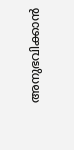അനുഭവിക്കാൻ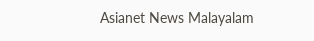Asianet News Malayalam